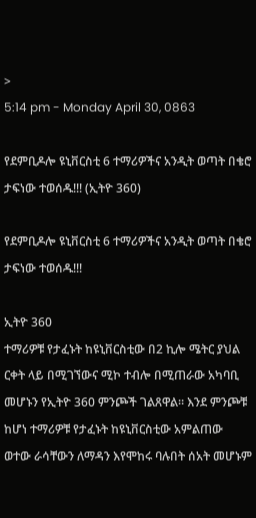>
5:14 pm - Monday April 30, 0863

የደምቢዶሎ ዩኒቨርስቲ 6 ተማሪዎችና አንዲት ወጣት በቄሮ ታፍነው ተወሰዱ!!! (ኢትዮ 360)

የደምቢዶሎ ዩኒቨርስቲ 6 ተማሪዎችና አንዲት ወጣት በቄሮ ታፍነው ተወሰዱ!!!

ኢትዮ 360
ተማሪዎቹ የታፈኑት ከዩኒቨርስቲው በ2 ኪሎ ሜትር ያህል ርቀት ላይ በሚገኘውና ሚኮ ተብሎ በሚጠራው አካባቢ መሆኑን የኢትዮ 360 ምንጮች ገልጸዋል። እንደ ምንጮቹ ከሆነ ተማሪዎቹ የታፈኑት ከዩኒቨርስቲው አምልጠው ወተው ራሳቸውን ለማዳን እየሞከሩ ባሉበት ሰአት መሆኑም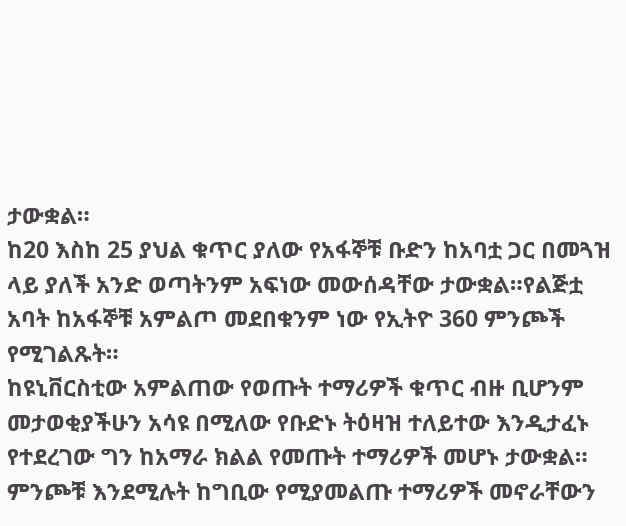ታውቋል።
ከ20 እስከ 25 ያህል ቁጥር ያለው የአፋኞቹ ቡድን ከአባቷ ጋር በመጓዝ ላይ ያለች አንድ ወጣትንም አፍነው መውሰዳቸው ታውቋል።የልጅቷ አባት ከአፋኞቹ አምልጦ መደበቁንም ነው የኢትዮ 360 ምንጮች የሚገልጹት።
ከዩኒቨርስቲው አምልጠው የወጡት ተማሪዎች ቁጥር ብዙ ቢሆንም መታወቂያችሁን አሳዩ በሚለው የቡድኑ ትዕዛዝ ተለይተው እንዲታፈኑ የተደረገው ግን ከአማራ ክልል የመጡት ተማሪዎች መሆኑ ታውቋል።
ምንጮቹ እንደሚሉት ከግቢው የሚያመልጡ ተማሪዎች መኖራቸውን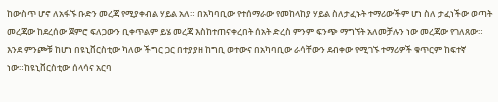ከውስጥ ሆኖ ለአፋኙ ቡድን መረጃ የሚያቀብል ሃይል አለ። በአካባቢው የተሰማራው የመከላከያ ሃይል ስለታፈኑት ተማሪውችም ሆነ ስለ ታፈነችው ወጣት መረጃው ከደረሰው ጀምሮ ፍለጋውን ቢቀጥልም ይሄ መረጃ እስከተጠናቀረበት ሰአት ድረስ ምንም ፍንጭ ማግኘት አለመቻሉን ነው መረጃው የገለጸው።
እንደ ምንጮቹ ከሆነ በዩኒቨርስቲው ካለው ችግር ጋር በተያያዘ ከግቢ ወተውና በአካባቢው ራሳቸውን ደብቀው የሚገኙ ተማሪዎች ቁጥርም ከፍተኛ ነው።ከዩኒቨርስቲው ሰላሳና አርባ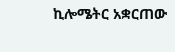ኪሎሜትር አቋርጠው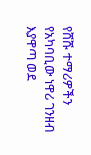የሸሹ ተማሪዎችን የአካባቢው ነዋሪ ገንዘብ እያዋጣ ወደ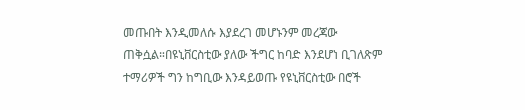መጡበት እንዲመለሱ እያደረገ መሆኑንም መረጃው ጠቅሷል።በዩኒቨርስቲው ያለው ችግር ከባድ እንደሆነ ቢገለጽም ተማሪዎች ግን ከግቢው እንዳይወጡ የዩኒቨርስቲው በሮች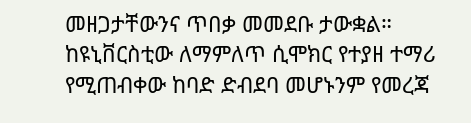መዘጋታቸውንና ጥበቃ መመደቡ ታውቋል።
ከዩኒቨርስቲው ለማምለጥ ሲሞክር የተያዘ ተማሪ የሚጠብቀው ከባድ ድብደባ መሆኑንም የመረጃ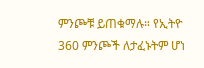ምንጮቹ ይጠቁማሉ። የኢትዮ 360 ምንጮች ለታፈኑትም ሆነ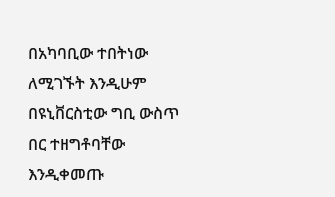በአካባቢው ተበትነው ለሚገኙት እንዲሁም በዩኒቨርስቲው ግቢ ውስጥ በር ተዘግቶባቸው እንዲቀመጡ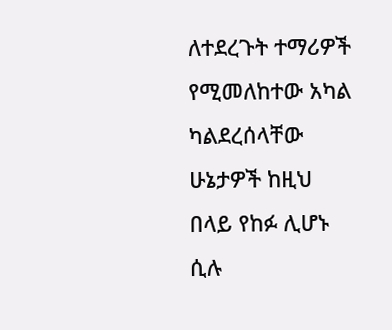ለተደረጉት ተማሪዎች የሚመለከተው አካል ካልደረሰላቸው ሁኔታዎች ከዚህ በላይ የከፉ ሊሆኑ ሲሉ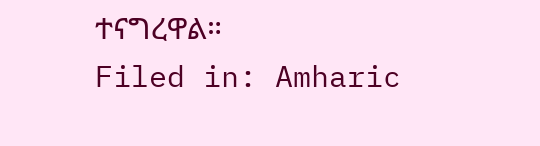ተናግረዋል።
Filed in: Amharic